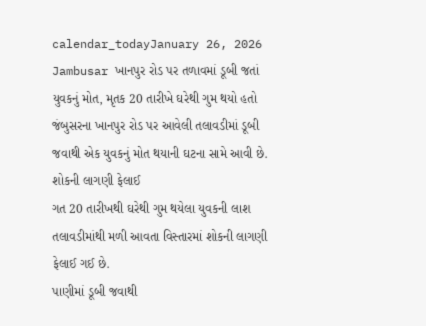calendar_todayJanuary 26, 2026
Jambusar ખાનપુર રોડ પર તળાવમાં ડૂબી જતાં યુવકનું મોત, મૃતક 20 તારીખે ઘરેથી ગુમ થયો હતો
જંબુસરના ખાનપુર રોડ પર આવેલી તલાવડીમાં ડૂબી જવાથી એક યુવકનું મોત થયાની ઘટના સામે આવી છે.
શોકની લાગણી ફેલાઈ
ગત 20 તારીખથી ઘરેથી ગુમ થયેલા યુવકની લાશ તલાવડીમાંથી મળી આવતા વિસ્તારમાં શોકની લાગણી ફેલાઈ ગઈ છે.
પાણીમાં ડૂબી જવાથી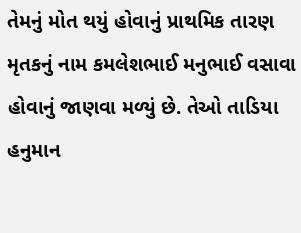તેમનું મોત થયું હોવાનું પ્રાથમિક તારણ
મૃતકનું નામ કમલેશભાઈ મનુભાઈ વસાવા હોવાનું જાણવા મળ્યું છે. તેઓ તાડિયા હનુમાન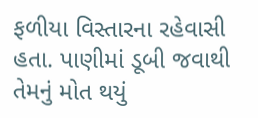ફળીયા વિસ્તારના રહેવાસી હતા. પાણીમાં ડૂબી જવાથી તેમનું મોત થયું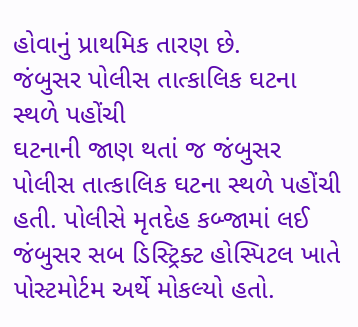હોવાનું પ્રાથમિક તારણ છે.
જંબુસર પોલીસ તાત્કાલિક ઘટના સ્થળે પહોંચી
ઘટનાની જાણ થતાં જ જંબુસર પોલીસ તાત્કાલિક ઘટના સ્થળે પહોંચી હતી. પોલીસે મૃતદેહ કબ્જામાં લઈ જંબુસર સબ ડિસ્ટ્રિક્ટ હોસ્પિટલ ખાતે પોસ્ટમોર્ટમ અર્થે મોકલ્યો હતો.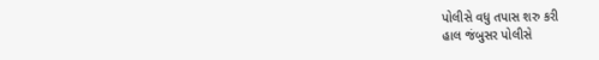પોલીસે વધુ તપાસ શરુ કરી
હાલ જંબુસર પોલીસે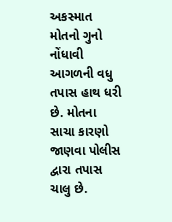અકસ્માત મોતનો ગુનો નોંધાવી આગળની વધુ તપાસ હાથ ધરી છે. મોતના સાચા કારણો જાણવા પોલીસ દ્વારા તપાસ ચાલુ છે.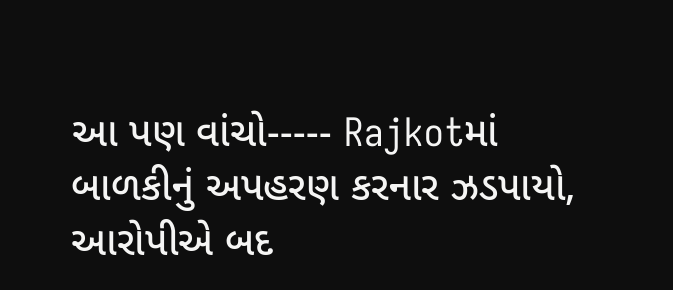આ પણ વાંચો----- Rajkotમાં બાળકીનું અપહરણ કરનાર ઝડપાયો, આરોપીએ બદ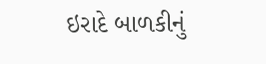ઇરાદે બાળકીનું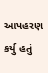આપહરણ કર્યુ હતું